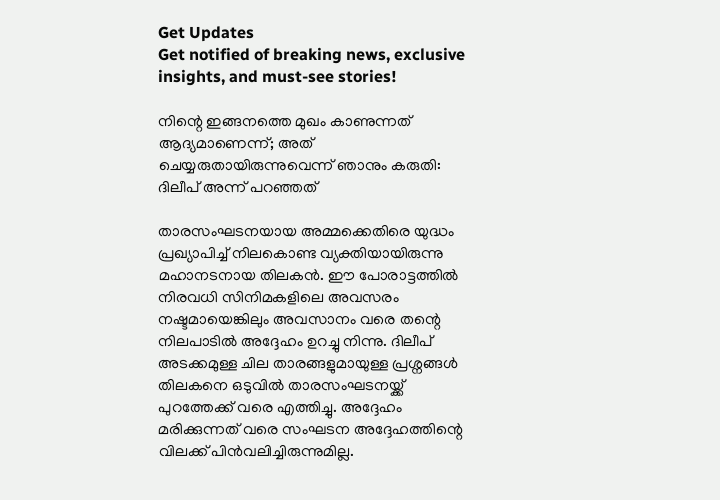Get Updates
Get notified of breaking news, exclusive insights, and must-see stories!

നിന്റെ ഇങ്ങനത്തെ മുഖം കാണുന്നത് ആദ്യമാണെന്ന്; അത് ചെയ്യരുതായിരുന്നുവെന്ന് ഞാനും കരുതി: ദിലീപ് അന്ന് പറഞ്ഞത്

താരസംഘടനയായ അമ്മക്കെതിരെ യുദ്ധം പ്രഖ്യാപിച്ച് നിലകൊണ്ട വ്യക്തിയായിരുന്നു മഹാനടനായ തിലകന്‍. ഈ പോരാട്ടത്തില്‍ നിരവധി സിനിമകളിലെ അവസരം നഷ്ടമായെങ്കിലും അവസാനം വരെ തന്റെ നിലപാടില്‍ അദ്ദേഹം ഉറച്ചു നിന്നു. ദിലീപ് അടക്കമുള്ള ചില താരങ്ങളുമായുള്ള പ്രശ്നങ്ങള്‍ തിലകനെ ഒടുവില്‍ താരസംഘടനയ്ക്ക് പുറത്തേക്ക് വരെ എത്തിച്ചു. അദ്ദേഹം മരിക്കുന്നത് വരെ സംഘടന അദ്ദേഹത്തിന്റെ വിലക്ക് പിന്‍വലിച്ചിരുന്നുമില്ല.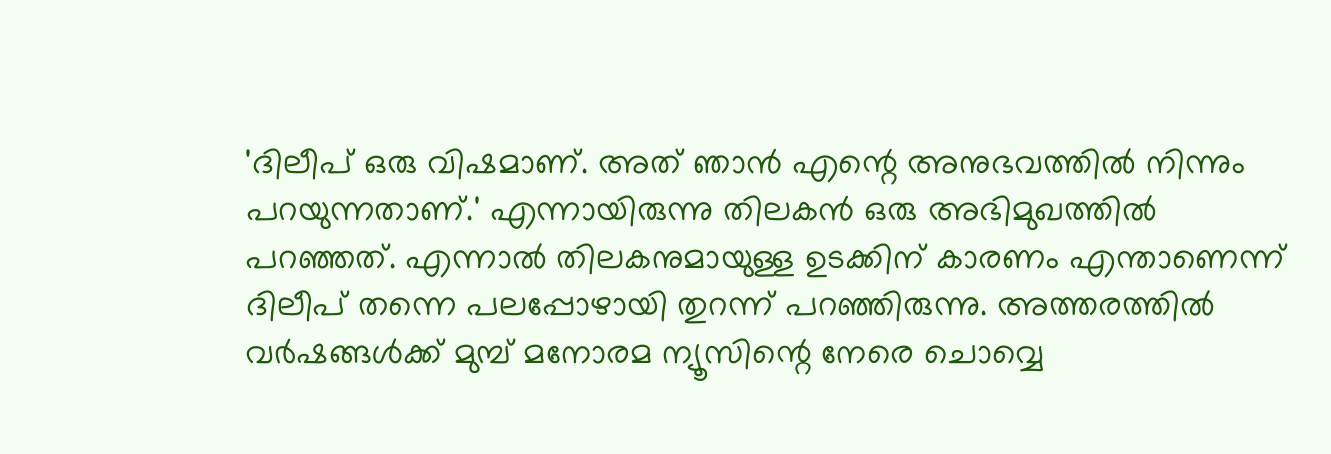'ദിലീപ് ഒരു വിഷമാണ്. അത് ഞാന്‍ എന്റെ അനുഭവത്തില്‍ നിന്നും പറയുന്നതാണ്.' എന്നായിരുന്നു തിലകന്‍ ഒരു അഭിമുഖത്തില്‍ പറഞ്ഞത്. എന്നാല്‍ തിലകനുമായുള്ള ഉടക്കിന് കാരണം എന്താണെന്ന് ദിലീപ് തന്നെ പലപ്പോഴായി തുറന്ന് പറഞ്ഞിരുന്നു. അത്തരത്തില്‍ വർഷങ്ങള്‍ക്ക് മുമ്പ് മനോരമ ന്യൂസിന്റെ നേരെ ചൊവ്വെ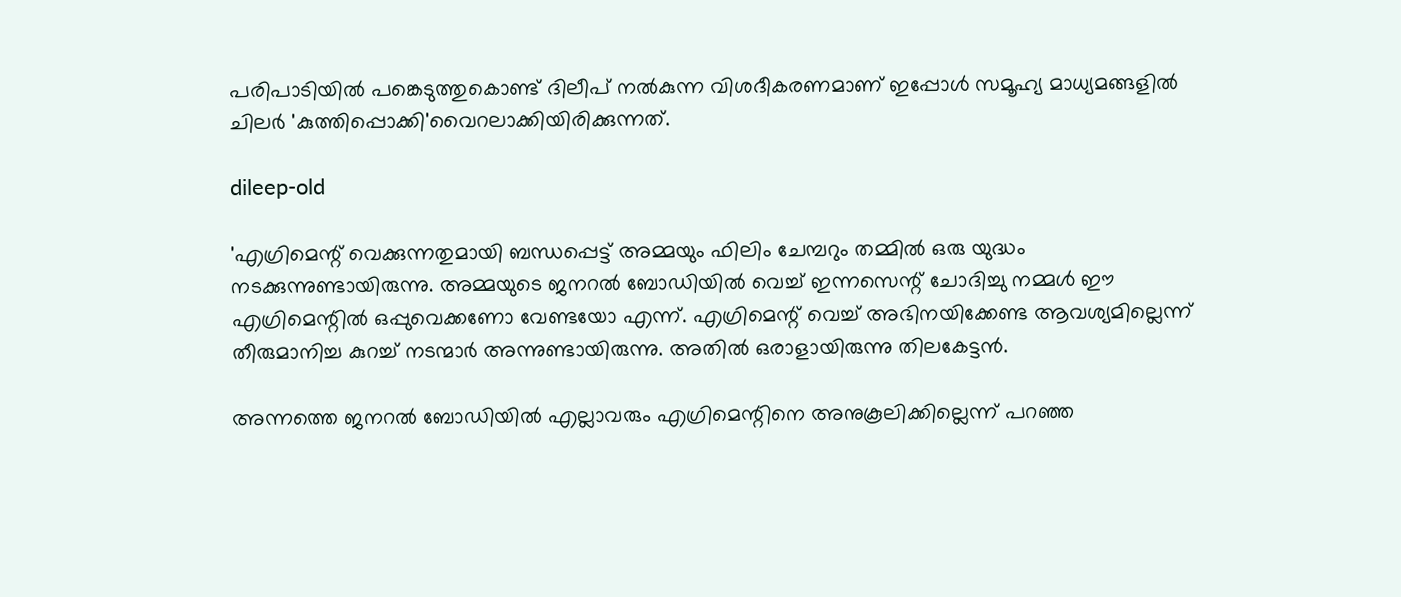പരിപാടിയില്‍ പങ്കെടുത്തുകൊണ്ട് ദിലീപ് നല്‍കുന്ന വിശദീകരണമാണ് ഇപ്പോള്‍ സമൂഹ്യ മാധ്യമങ്ങളില്‍ ചിലർ 'കുത്തിപ്പൊക്കി'വൈറലാക്കിയിരിക്കുന്നത്.

dileep-old

'എഗ്രിമെന്റ് വെക്കുന്നതുമായി ബന്ധപ്പെട്ട് അമ്മയും ഫിലിം ചേമ്പറും തമ്മില്‍ ഒരു യുദ്ധം നടക്കുന്നുണ്ടായിരുന്നു. അമ്മയുടെ ജനറല്‍ ബോഡിയില്‍ വെച്ച് ഇന്നസെന്റ് ചോദിച്ചു നമ്മള്‍ ഈ എഗ്രിമെന്റില്‍ ഒപ്പുവെക്കണോ വേണ്ടയോ എന്ന്. എഗ്രിമെന്റ് വെച്ച് അഭിനയിക്കേണ്ട ആവശ്യമില്ലെന്ന് തീരുമാനിച്ച കുറച്ച് നടന്മാർ അന്നുണ്ടായിരുന്നു. അതില്‍ ഒരാളായിരുന്നു തിലകേട്ടന്‍.

അന്നത്തെ ജനറല്‍ ബോഡിയില്‍ എല്ലാവരും എഗ്രിമെന്റിനെ അനുകൂലിക്കില്ലെന്ന് പറഞ്ഞ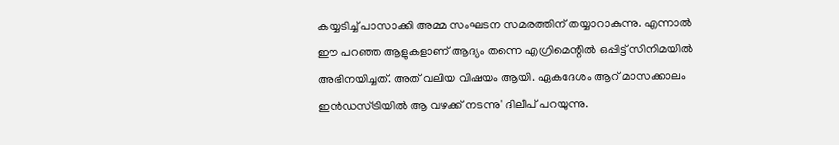കയ്യടിച്ച് പാസാക്കി അമ്മ സംഘടന സമരത്തിന് തയ്യാറാകുന്നു. എന്നാല്‍ ഈ പറഞ്ഞ ആളുകളാണ് ആദ്യം തന്നെ എഗ്രിമെന്റില്‍ ഒപ്പിട്ട് സിനിമയില്‍ അഭിനയിച്ചത്. അത് വലിയ വിഷയം ആയി. ഏകദേശം ആറ് മാസക്കാലം ഇന്‍ഡസ്ട്രിയില്‍ ആ വഴക്ക് നടന്നു' ദിലീപ് പറയുന്നു.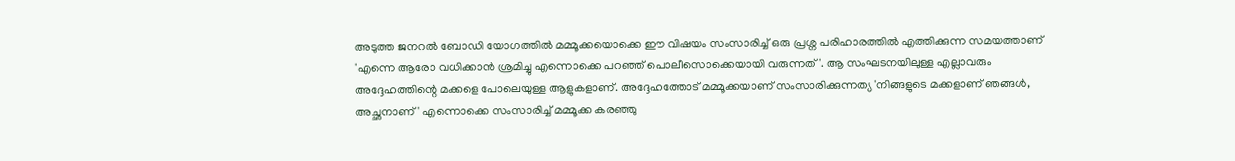അടുത്ത ജനറല്‍ ബോഡി യോഗത്തില്‍ മമ്മൂക്കയൊക്കെ ഈ വിഷയം സംസാരിച്ച് ഒരു പ്രശ്ന പരിഹാരത്തില്‍ എത്തിക്കുന്ന സമയത്താണ് 'എന്നെ ആരോ വധിക്കാന്‍ ശ്രമിച്ചു എന്നൊക്കെ പറഞ്ഞ് പൊലീസൊക്കെയായി വരുന്നത്'. ആ സംഘടനയിലുള്ള എല്ലാവരും അദ്ദേഹത്തിന്റെ മക്കളെ പോലെയുള്ള ആളുകളാണ്. അദ്ദേഹത്തോട് മമ്മൂക്കയാണ് സംസാരിക്കുന്നത്യ 'നിങ്ങളുടെ മക്കളാണ് ഞങ്ങള്‍, അച്ഛനാണ്' എന്നൊക്കെ സംസാരിച്ച് മമ്മൂക്ക കരഞ്ഞു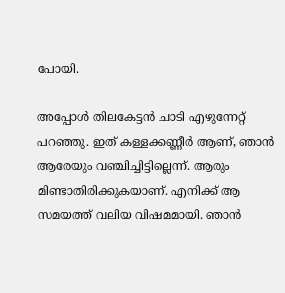പോയി.

അപ്പോള്‍ തിലകേട്ടന്‍ ചാടി എഴുന്നേറ്റ് പറഞ്ഞു. ഇത് കള്ളക്കണ്ണീർ ആണ്, ഞാന്‍ ആരേയും വഞ്ചിച്ചിട്ടില്ലെന്ന്. ആരും മിണ്ടാതിരിക്കുകയാണ്. എനിക്ക് ആ സമയത്ത് വലിയ വിഷമമായി. ഞാന്‍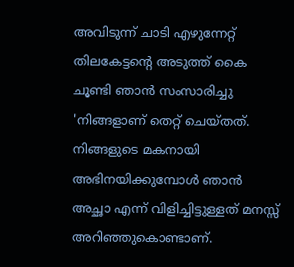അവിടുന്ന് ചാടി എഴുന്നേറ്റ് തിലകേട്ടന്റെ അടുത്ത് കൈ ചൂണ്ടി ഞാന്‍ സംസാരിച്ചു 'നിങ്ങളാണ് തെറ്റ് ചെയ്തത്. നിങ്ങളുടെ മകനായി അഭിനയിക്കുമ്പോള്‍ ഞാന്‍ അച്ഛാ എന്ന് വിളിച്ചിട്ടുള്ളത് മനസ്സ് അറിഞ്ഞുകൊണ്ടാണ്.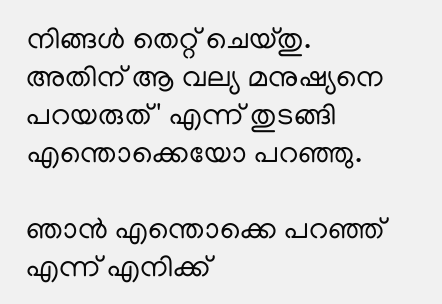നിങ്ങള്‍ തെറ്റ് ചെയ്തു. അതിന് ആ വല്യ മനുഷ്യനെ പറയരുത്' എന്ന് തുടങ്ങി എന്തൊക്കെയോ പറഞ്ഞു.

ഞാന്‍ എന്തൊക്കെ പറഞ്ഞ് എന്ന് എനിക്ക്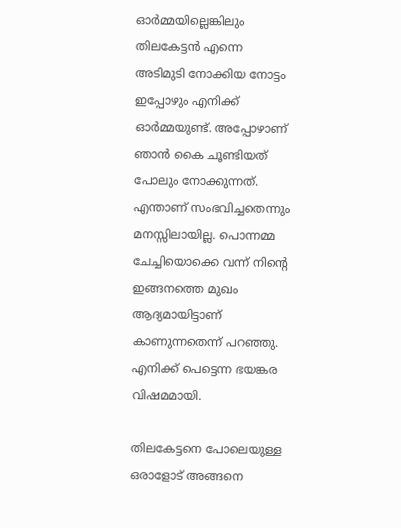ഓർമ്മയില്ലെങ്കിലും തിലകേട്ടന്‍ എന്നെ അടിമുടി നോക്കിയ നോട്ടം ഇപ്പോഴും എനിക്ക് ഓർമ്മയുണ്ട്. അപ്പോഴാണ് ഞാന്‍ കൈ ചൂണ്ടിയത് പോലും നോക്കുന്നത്. എന്താണ് സംഭവിച്ചതെന്നും മനസ്സിലായില്ല. പൊന്നമ്മ ചേച്ചിയൊക്കെ വന്ന് നിന്റെ ഇങ്ങനത്തെ മുഖം ആദ്യമായിട്ടാണ് കാണുന്നതെന്ന് പറഞ്ഞു. എനിക്ക് പെട്ടെന്ന ഭയങ്കര വിഷമമായി.

തിലകേട്ടനെ പോലെയുള്ള ഒരാളോട് അങ്ങനെ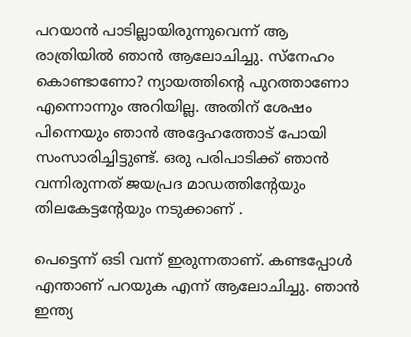പറയാന്‍ പാടില്ലായിരുന്നുവെന്ന് ആ രാത്രിയില്‍ ഞാന്‍ ആലോചിച്ചു. സ്നേഹം കൊണ്ടാണോ? ന്യായത്തിന്റെ പുറത്താണോ എന്നൊന്നും അറിയില്ല. അതിന് ശേഷം പിന്നെയും ഞാന്‍ അദ്ദേഹത്തോട് പോയി സംസാരിച്ചിട്ടുണ്ട്. ഒരു പരിപാടിക്ക് ഞാന്‍ വന്നിരുന്നത് ജയപ്രദ മാഡത്തിന്റേയും തിലകേട്ടന്റേയും നടുക്കാണ് .

പെട്ടെന്ന് ഒടി വന്ന് ഇരുന്നതാണ്. കണ്ടപ്പോള്‍ എന്താണ് പറയുക എന്ന് ആലോചിച്ചു. ഞാന്‍ ഇന്ത്യ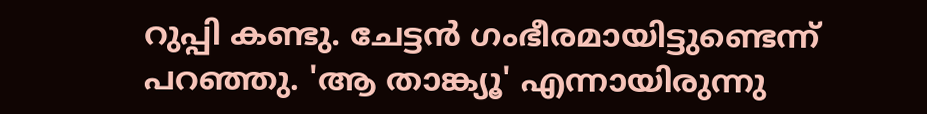റുപ്പി കണ്ടു. ചേട്ടന്‍ ഗംഭീരമായിട്ടുണ്ടെന്ന് പറഞ്ഞു. 'ആ താങ്ക്യൂ' എന്നായിരുന്നു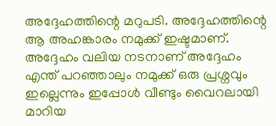അദ്ദേഹത്തിന്റെ മറുപടി. അദ്ദേഹത്തിന്റെ ആ അഹങ്കാരം നമുക്ക് ഇഷ്ടമാണ്. അദ്ദേഹം വലിയ നടനാണ് അദ്ദേഹം എന്ത് പറഞ്ഞാലും നമുക്ക് ഒരു പ്രശ്നവും ഇല്ലെന്നും ഇപ്പോള്‍ വീണ്ടും വൈറലായി മാറിയ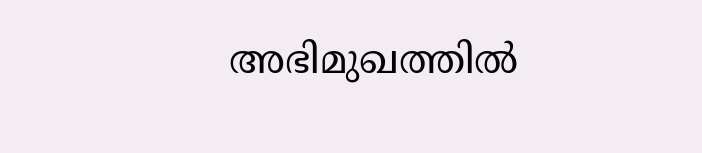അഭിമുഖത്തില്‍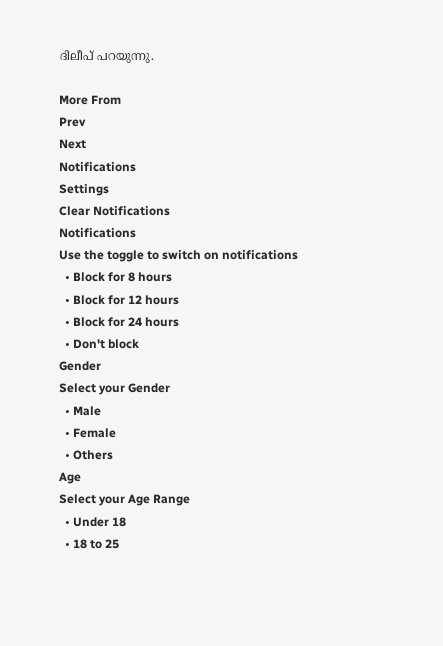ദിലീപ് പറയുന്നു.

More From
Prev
Next
Notifications
Settings
Clear Notifications
Notifications
Use the toggle to switch on notifications
  • Block for 8 hours
  • Block for 12 hours
  • Block for 24 hours
  • Don't block
Gender
Select your Gender
  • Male
  • Female
  • Others
Age
Select your Age Range
  • Under 18
  • 18 to 25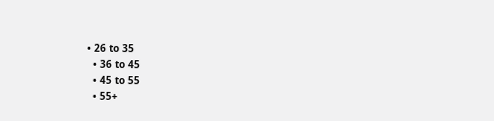• 26 to 35
  • 36 to 45
  • 45 to 55
  • 55+